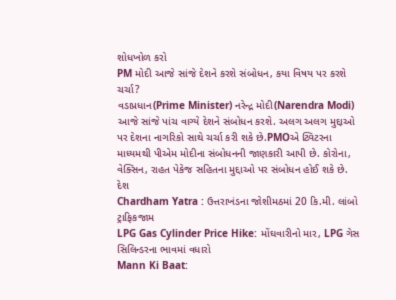શોધખોળ કરો
PM મોદી આજે સાંજે દેશને કરશે સંબોધન, કયા વિષય પર કરશે ચર્ચા?
વડાપ્રધાન(Prime Minister) નરેન્દ્ર મોદી(Narendra Modi) આજે સાંજે પાંચ વાગ્યે દેશને સંબોધન કરશે. અલગ અલગ મુદ્દાઓ પર દેશના નાગરિકો સાથે ચર્ચા કરી શકે છે.PMOએ ટ્વિટરના માધ્યમથી પીએમ મોદીના સંબોધનની જાણકારી આપી છે. કોરોના, વેક્સિન, રાહત પેકેજ સહિતના મુદ્દાઓ પર સંબોધન હોઈ શકે છે.
દેશ
Chardham Yatra : ઉત્તરાખંડના જોશીમઠમાં 20 કિ.મી. લાંબો ટ્રાફિકજામ
LPG Gas Cylinder Price Hike: મોંઘવારીનો માર, LPG ગેસ સિલિન્ડરના ભાવમાં વધારો
Mann Ki Baat: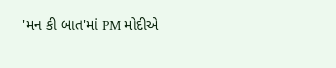'મન કી બાત'માં PM મોદીએ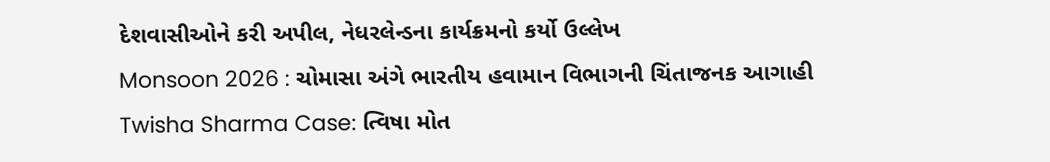દેશવાસીઓને કરી અપીલ, નેધરલેન્ડના કાર્યક્રમનો કર્યો ઉલ્લેખ
Monsoon 2026 : ચોમાસા અંગે ભારતીય હવામાન વિભાગની ચિંતાજનક આગાહી
Twisha Sharma Case: ત્વિષા મોત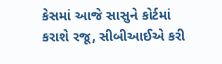કેસમાં આજે સાસુને કોર્ટમાં કરાશે રજૂ, સીબીઆઈએ કરી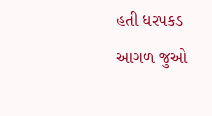હતી ધરપકડ
આગળ જુઓ